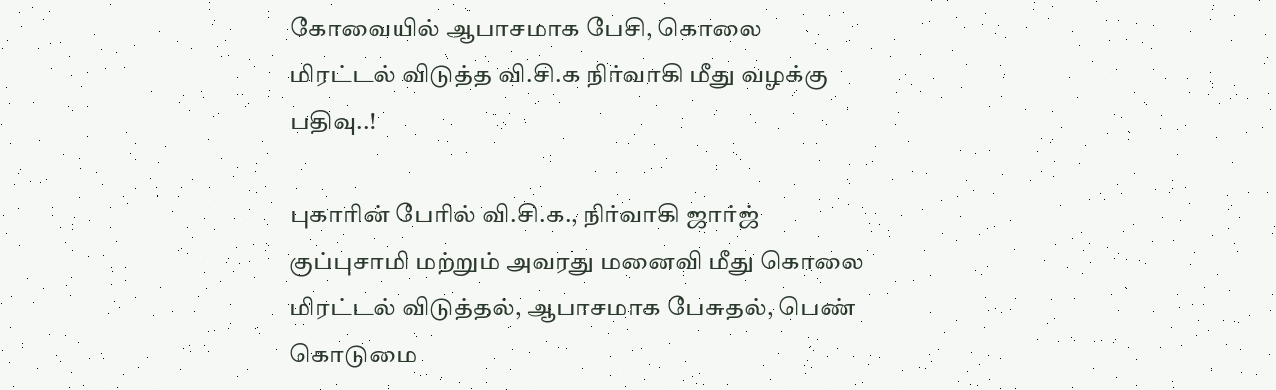கோவையில் ஆபாசமாக பேசி, கொலை மிரட்டல் விடுத்த வி.சி.க நிர்வாகி மீது வழக்கு பதிவு..!

புகாரின் பேரில் வி.சி.க., நிர்வாகி ஜார்ஜ் குப்புசாமி மற்றும் அவரது மனைவி மீது கொலை மிரட்டல் விடுத்தல், ஆபாசமாக பேசுதல், பெண் கொடுமை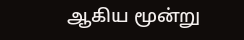ஆகிய மூன்று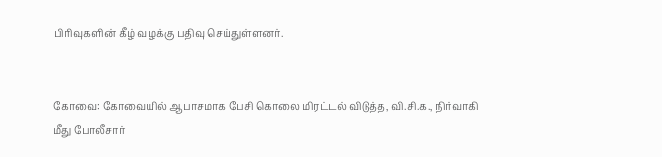பிரிவுகளின் கீழ் வழக்கு பதிவு செய்துள்ளனர்.


கோவை: கோவையில் ஆபாசமாக பேசி கொலை மிரட்டல் விடுத்த, வி.சி.க., நிர்வாகி மீது போலீசார்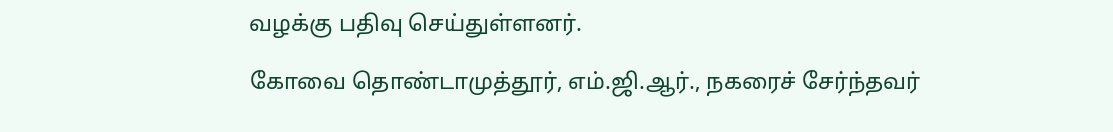வழக்கு பதிவு செய்துள்ளனர்.

கோவை தொண்டாமுத்தூர், எம்.ஜி.ஆர்., நகரைச் சேர்ந்தவர்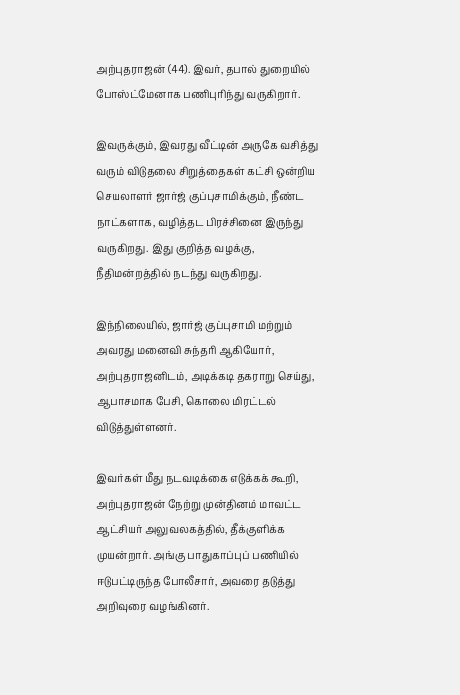அற்புதராஜன் (44). இவர், தபால் துறையில் போஸ்ட்மேனாக பணிபுரிந்து வருகிறார்.

இவருக்கும், இவரது வீட்டின் அருகே வசித்து வரும் விடுதலை சிறுத்தைகள் கட்சி ஒன்றிய செயலாளர் ஜார்ஜ் குப்புசாமிக்கும், நீண்ட நாட்களாக, வழித்தட பிரச்சினை இருந்து வருகிறது. இது குறித்த வழக்கு, நீதிமன்றத்தில் நடந்து வருகிறது.

இந்நிலையில், ஜார்ஜ் குப்புசாமி மற்றும் அவரது மனைவி சுந்தரி ஆகியோர், அற்புதராஜனிடம், அடிக்கடி தகராறு செய்து, ஆபாசமாக பேசி, கொலை மிரட்டல் விடுத்துள்ளனர்.

இவர்கள் மீது நடவடிக்கை எடுக்கக் கூறி, அற்புதராஜன் நேற்று முன்தினம் மாவட்ட ஆட்சியர் அலுவலகத்தில், தீக்குளிக்க முயன்றார். அங்கு பாதுகாப்புப் பணியில் ஈடுபட்டிருந்த போலீசார், அவரை தடுத்து அறிவுரை வழங்கினர்.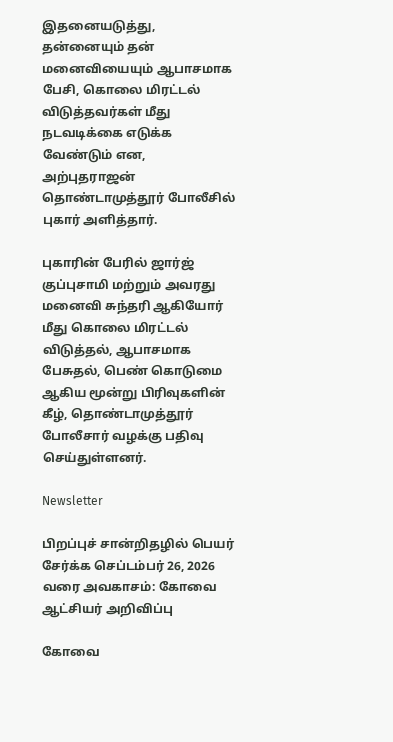இதனையடுத்து, தன்னையும் தன் மனைவியையும் ஆபாசமாக பேசி, கொலை மிரட்டல் விடுத்தவர்கள் மீது நடவடிக்கை எடுக்க வேண்டும் என, அற்புதராஜன் தொண்டாமுத்தூர் போலீசில் புகார் அளித்தார்.

புகாரின் பேரில் ஜார்ஜ் குப்புசாமி மற்றும் அவரது மனைவி சுந்தரி ஆகியோர் மீது கொலை மிரட்டல் விடுத்தல், ஆபாசமாக பேசுதல், பெண் கொடுமை ஆகிய மூன்று பிரிவுகளின் கீழ், தொண்டாமுத்தூர் போலீசார் வழக்கு பதிவு செய்துள்ளனர்.

Newsletter

பிறப்புச் சான்றிதழில் பெயர் சேர்க்க செப்டம்பர் 26, 2026 வரை அவகாசம்: கோவை ஆட்சியர் அறிவிப்பு

கோவை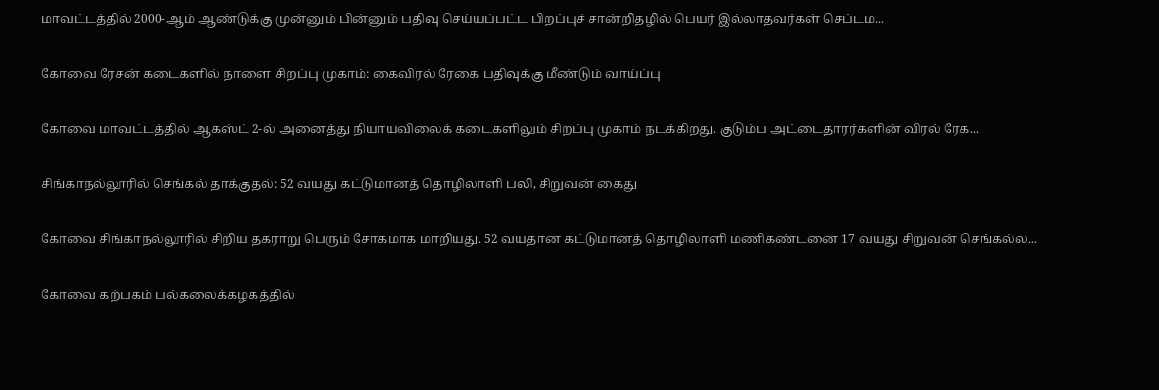மாவட்டத்தில் 2000-ஆம் ஆண்டுக்கு முன்னும் பின்னும் பதிவு செய்யப்பட்ட பிறப்புச் சான்றிதழில் பெயர் இல்லாதவர்கள் செப்டம...

கோவை ரேசன் கடைகளில் நாளை சிறப்பு முகாம்: கைவிரல் ரேகை பதிவுக்கு மீண்டும் வாய்ப்பு

கோவை மாவட்டத்தில் ஆகஸ்ட் 2-ல் அனைத்து நியாயவிலைக் கடைகளிலும் சிறப்பு முகாம் நடக்கிறது. குடும்ப அட்டைதாரர்களின் விரல் ரேக...

சிங்காநல்லூரில் செங்கல் தாக்குதல்: 52 வயது கட்டுமானத் தொழிலாளி பலி, சிறுவன் கைது

கோவை சிங்காநல்லூரில் சிறிய தகராறு பெரும் சோகமாக மாறியது. 52 வயதான கட்டுமானத் தொழிலாளி மணிகண்டனை 17 வயது சிறுவன் செங்கல்ல...

கோவை கற்பகம் பல்கலைக்கழகத்தில்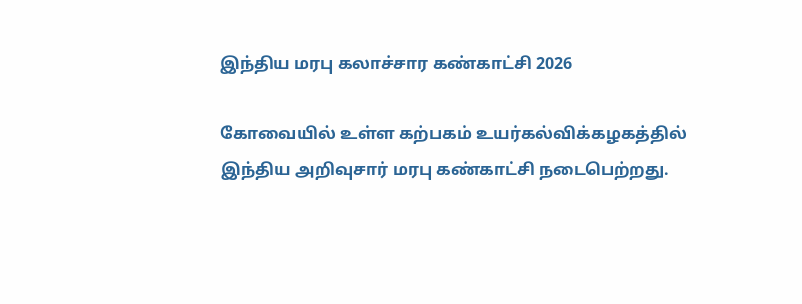இந்திய மரபு கலாச்சார கண்காட்சி 2026

கோவையில் உள்ள கற்பகம் உயர்கல்விக்கழகத்தில் இந்திய அறிவுசார் மரபு கண்காட்சி நடைபெற்றது.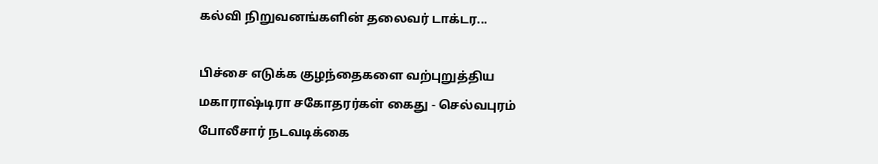கல்வி நிறுவனங்களின் தலைவர் டாக்டர...

பிச்சை எடுக்க குழந்தைகளை வற்புறுத்திய மகாராஷ்டிரா சகோதரர்கள் கைது - செல்வபுரம் போலீசார் நடவடிக்கை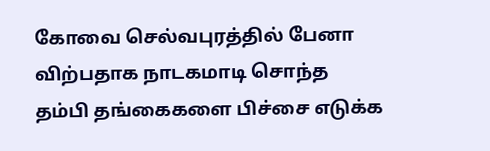கோவை செல்வபுரத்தில் பேனா விற்பதாக நாடகமாடி சொந்த தம்பி தங்கைகளை பிச்சை எடுக்க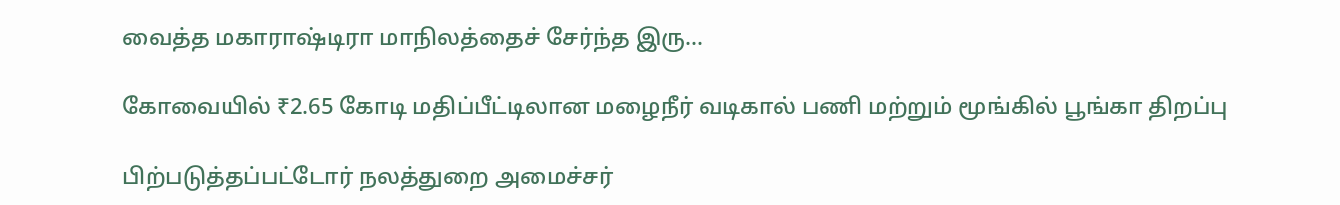வைத்த மகாராஷ்டிரா மாநிலத்தைச் சேர்ந்த இரு...

கோவையில் ₹2.65 கோடி மதிப்பீட்டிலான மழைநீர் வடிகால் பணி மற்றும் மூங்கில் பூங்கா திறப்பு

பிற்படுத்தப்பட்டோர் நலத்துறை அமைச்சர்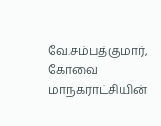வே.சம்பத்குமார், கோவை மாநகராட்சியின்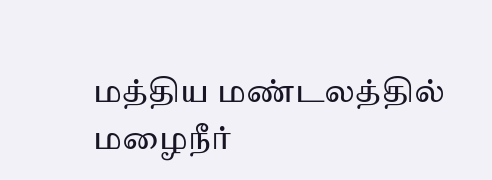மத்திய மண்டலத்தில் மழைநீர்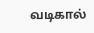வடிகால்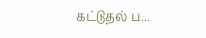கட்டுதல் ப...